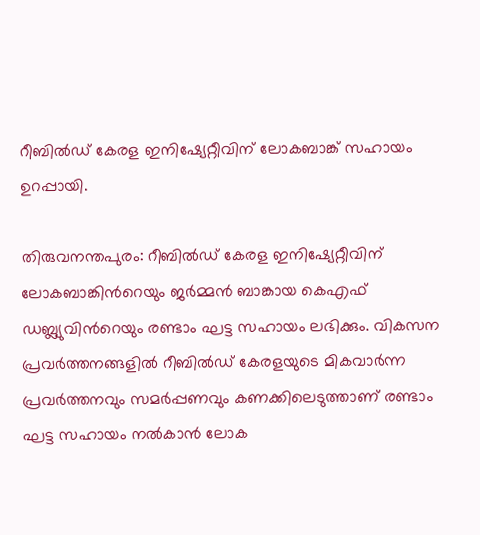റീബില്‍ഡ്‌ കേരള ഇനിഷ്യേറ്റീവിന്‌ ലോകബാങ്ക്‌ സഹായം ഉറപ്പായി.

തിരുവനന്തപുരം: റീബില്‍ഡ്‌ കേരള ഇനിഷ്യേറ്റീവിന്‌ ലോകബാങ്കിന്‍റെയും ജര്‍മ്മന്‍ ബാങ്കായ കെഎഫ്‌ ഡബ്ല്യുവിന്‍റെയും രണ്ടാം ഘട്ട സഹായം ലഭിക്കും. വികസന പ്രവര്‍ത്തനങ്ങളില്‍ റീബില്‍ഡ്‌ കേരളയുടെ മികവാര്‍ന്ന പ്രവര്‍ത്തനവും സമര്‍പ്പണവും കണക്കിലെടുത്താണ്‌ രണ്ടാം ഘട്ട സഹായം നല്‍കാന്‍ ലോക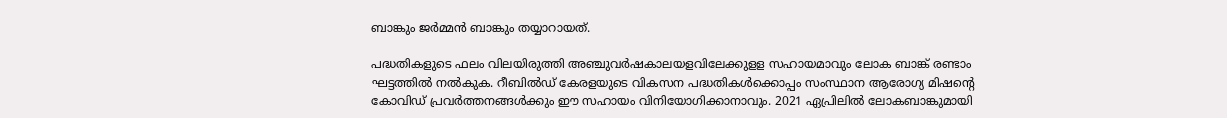ബാങ്കും ജര്‍മ്മന്‍ ബാങ്കും തയ്യാറായത്‌.

പദ്ധതികളുടെ ഫലം വിലയിരുത്തി അഞ്ചുവര്‍ഷകാലയളവിലേക്കുളള സഹായമാവും ലോക ബാങ്ക്‌ രണ്ടാം ഘട്ടത്തില്‍ നല്‍കുക. റീബില്‍ഡ്‌ കേരളയുടെ വികസന പദ്ധതികള്‍ക്കൊപ്പം സംസ്ഥാന ആരോഗ്യ മിഷന്റെ കോവിഡ്‌ പ്രവര്‍ത്തനങ്ങള്‍ക്കും ഈ സഹായം വിനിയോഗിക്കാനാവും. 2021 ഏപ്രിലില്‍ ലോകബാങ്കുമായി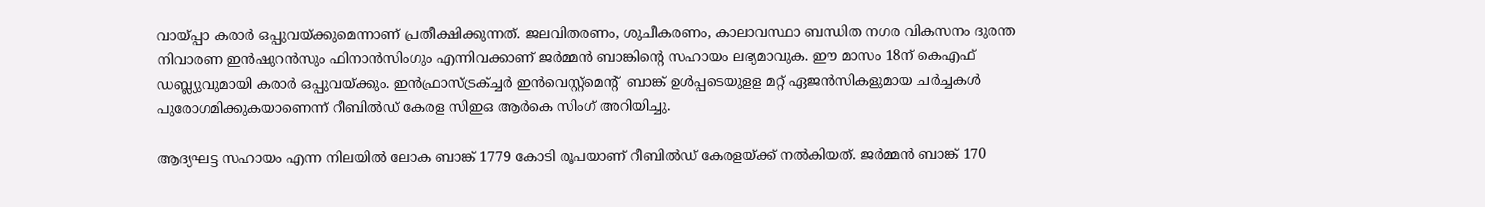വായ്‌പ്പാ കരാര്‍ ഒപ്പുവയ്‌ക്കുമെന്നാണ്‌ പ്രതീക്ഷിക്കുന്നത്‌. ജലവിതരണം, ശുചീകരണം, കാലാവസ്ഥാ ബന്ധിത നഗര വികസനം ദുരന്ത നിവാരണ ഇന്‍ഷുറന്‍സും ഫിനാന്‍സിംഗും എന്നിവക്കാണ്‌ ജര്‍മ്മന്‍ ബാങ്കിന്‍റെ സഹായം ലഭ്യമാവുക. ഈ മാസം 18ന്‌ കെഎഫ്‌ ഡബ്ല്യുവുമായി കരാര്‍ ഒപ്പുവയ്‌ക്കും. ഇന്‍ഫ്രാസ്‌ട്രക്‌ച്ചര്‍ ഇന്‍വെസ്റ്റ്‌മെന്‍റ് ‌ ബാങ്ക്‌ ഉള്‍പ്പടെയുളള മറ്റ്‌ ഏജന്‍സികളുമായ ചര്‍ച്ചകള്‍ പുരോഗമിക്കുകയാണെന്ന്‌ റീബില്‍ഡ്‌ കേരള സിഇഒ ആര്‍കെ സിംഗ്‌ അറിയിച്ചു.

ആദ്യഘട്ട സഹായം എന്ന നിലയില്‍ ലോക ബാങ്ക്‌ 1779 കോടി രൂപയാണ്‌ റീബില്‍ഡ്‌ കേരളയ്‌ക്ക് നല്‍കിയത്‌. ജര്‍മ്മന്‍ ബാങ്ക്‌ 170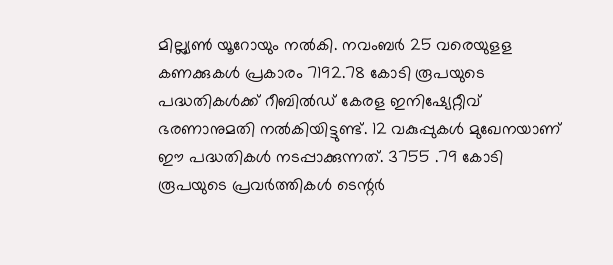മില്ല്യണ്‍ യൂറോയും നല്‍കി. നവംബര്‍ 25 വരെയുളള കണക്കുകള്‍ പ്രകാരം 7192.78 കോടി രൂപയുടെ പദ്ധതികള്‍ക്ക്‌ റീബില്‍ഡ്‌ കേരള ഇനിഷ്യേറ്റീവ്‌ ഭരണാനുമതി നല്‍കിയിട്ടുണ്ട്‌. 12 വകുപ്പുകള്‍ മുഖേനയാണ്‌ ഈ പദ്ധതികള്‍ നടപ്പാക്കുന്നത്‌. 3755 .79 കോടി രൂപയുടെ പ്രവര്‍ത്തികള്‍ ടെന്റര്‍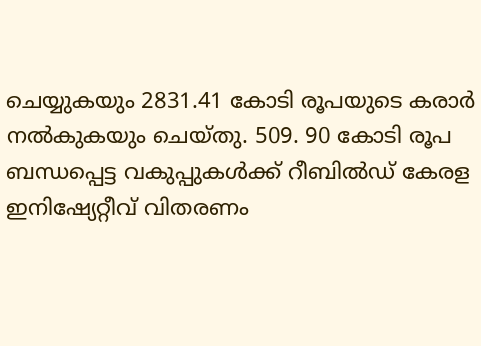ചെയ്യുകയും 2831.41 കോടി രൂപയുടെ കരാര്‍ നല്‍കുകയും ചെയ്‌തു. 509. 90 കോടി രൂപ ബന്ധപ്പെട്ട വകുപ്പുകള്‍ക്ക്‌ റീബില്‍ഡ്‌ കേരള ഇനിഷ്യേറ്റീവ്‌ വിതരണം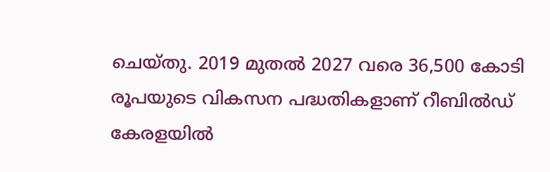ചെയ്‌തു. 2019 മുതല്‍ 2027 വരെ 36,500 കോടി രൂപയുടെ വികസന പദ്ധതികളാണ്‌ റീബില്‍ഡ്‌ കേരളയില്‍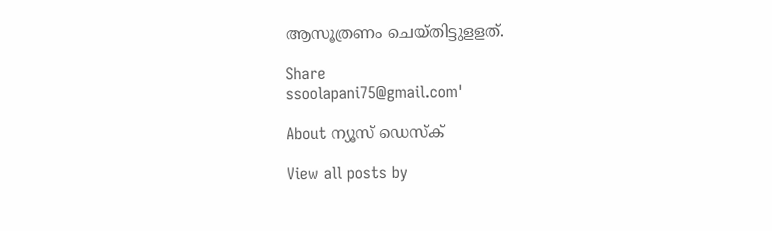ആസൂത്രണം ചെയ്‌തിട്ടുളളത്‌.

Share
ssoolapani75@gmail.com'

About ന്യൂസ് ഡെസ്ക്

View all posts by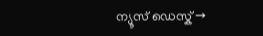ന്യൂസ് ഡെസ്ക് →